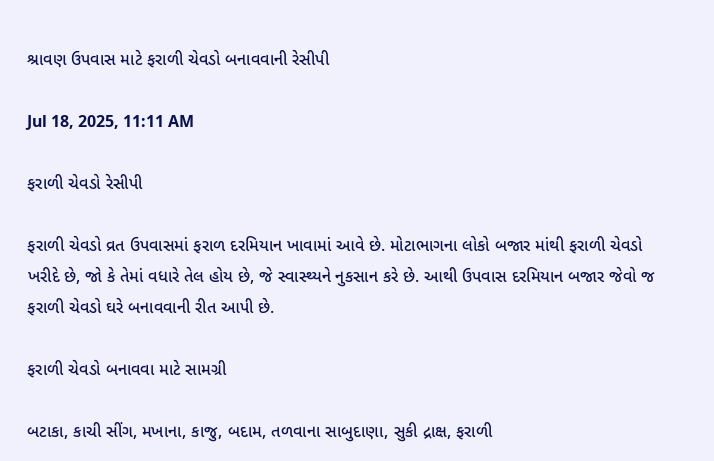શ્રાવણ ઉપવાસ માટે ફરાળી ચેવડો બનાવવાની રેસીપી

Jul 18, 2025, 11:11 AM

ફરાળી ચેવડો રેસીપી

ફરાળી ચેવડો વ્રત ઉપવાસમાં ફરાળ દરમિયાન ખાવામાં આવે છે. મોટાભાગના લોકો બજાર માંથી ફરાળી ચેવડો ખરીદે છે, જો કે તેમાં વધારે તેલ હોય છે, જે સ્વાસ્થ્યને નુકસાન કરે છે. આથી ઉપવાસ દરમિયાન બજાર જેવો જ ફરાળી ચેવડો ઘરે બનાવવાની રીત આપી છે.

ફરાળી ચેવડો બનાવવા માટે સામગ્રી

બટાકા, કાચી સીંગ, મખાના, કાજુ, બદામ, તળવાના સાબુદાણા, સુકી દ્રાક્ષ, ફરાળી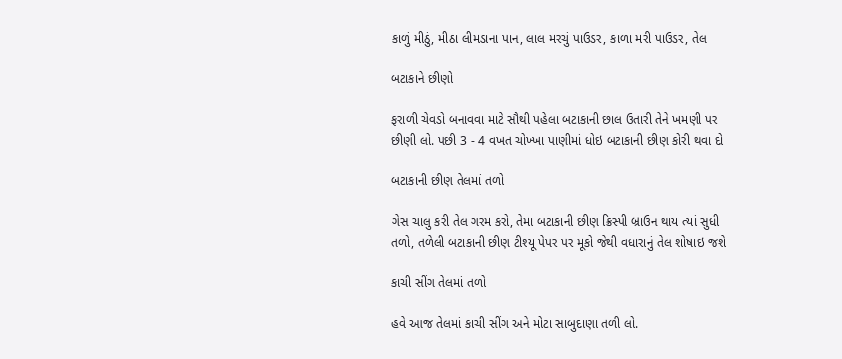કાળું મીઠું, મીઠા લીમડાના પાન, લાલ મરચું પાઉડર, કાળા મરી પાઉડર, તેલ

બટાકાને છીણો

ફરાળી ચેવડો બનાવવા માટે સૌથી પહેલા બટાકાની છાલ ઉતારી તેને ખમણી પર છીણી લો. પછી 3 - 4 વખત ચોખ્ખા પાણીમાં ધોઇ બટાકાની છીણ કોરી થવા દો

બટાકાની છીણ તેલમાં તળો

ગેસ ચાલુ કરી તેલ ગરમ કરો, તેમા બટાકાની છીણ ક્રિસ્પી બ્રાઉન થાય ત્યાં સુધી તળો, તળેલી બટાકાની છીણ ટીશ્યૂ પેપર પર મૂકો જેથી વધારાનું તેલ શોષાઇ જશે

કાચી સીંગ તેલમાં તળો

હવે આજ તેલમાં કાચી સીંગ અને મોટા સાબુદાણા તળી લો.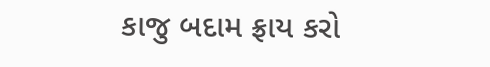કાજુ બદામ ફ્રાય કરો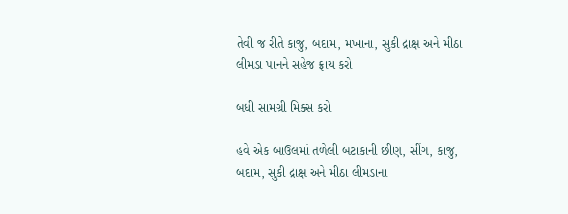તેવી જ રીતે કાજુ, બદામ, મખાના, સુકી દ્રાક્ષ અને મીઠા લીમડા પાનને સહેજ ફ્રાય કરો

બધી સામગ્રી મિક્સ કરો

હવે એક બાઉલમાં તળેલી બટાકાની છીણ, સીંગ, કાજુ, બદામ, સુકી દ્રાક્ષ અને મીઠા લીમડાના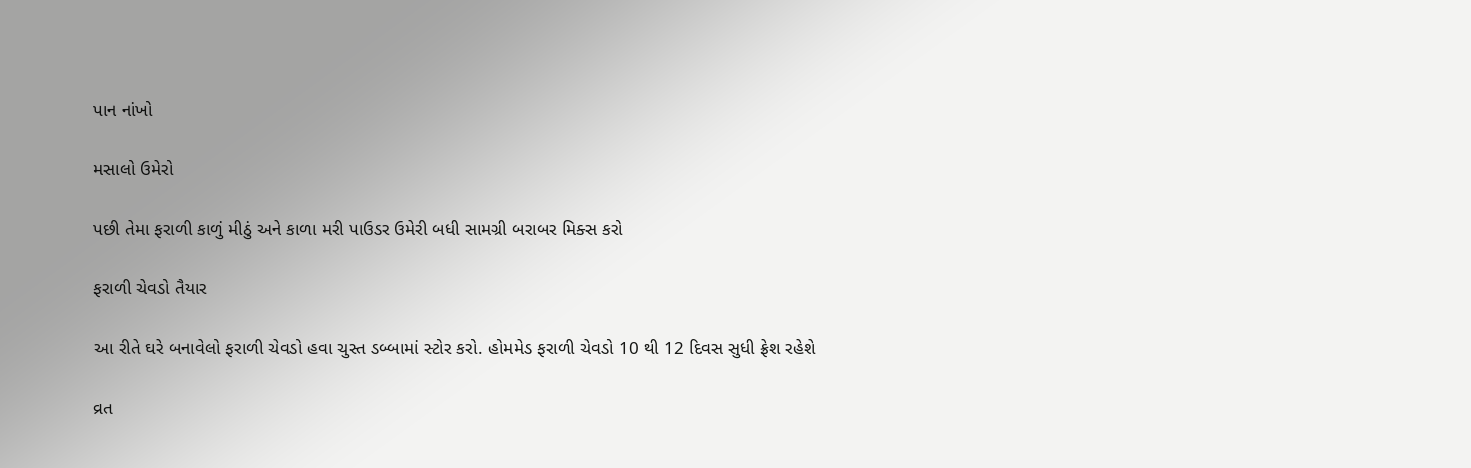પાન નાંખો

મસાલો ઉમેરો

પછી તેમા ફરાળી કાળું મીઠું અને કાળા મરી પાઉડર ઉમેરી બધી સામગ્રી બરાબર મિક્સ કરો

ફરાળી ચેવડો તૈયાર

આ રીતે ઘરે બનાવેલો ફરાળી ચેવડો હવા ચુસ્ત ડબ્બામાં સ્ટોર કરો. હોમમેડ ફરાળી ચેવડો 10 થી 12 દિવસ સુધી ફ્રેશ રહેશે

વ્રત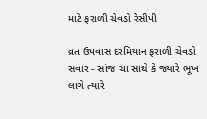માટે ફરાળી ચેવડો રેસીપી

વ્રત ઉપવાસ દરમિયાન ફરાળી ચેવડો સવાર - સાંજ ચા સાથે કે જ્યારે ભૂખ લાગે ત્યારે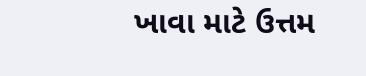ખાવા માટે ઉત્તમ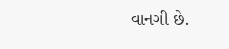વાનગી છે.